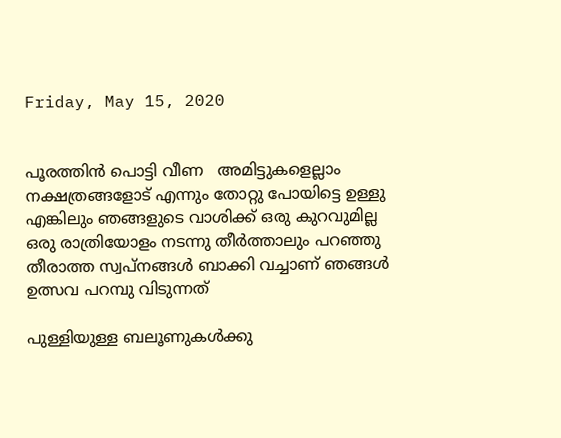Friday, May 15, 2020


പൂരത്തിൻ പൊട്ടി വീണ   അമിട്ടുകളെല്ലാം നക്ഷത്രങ്ങളോട് എന്നും തോറ്റു പോയിട്ടെ ഉള്ളു എങ്കിലും ഞങ്ങളുടെ വാശിക്ക് ഒരു കുറവുമില്ല
ഒരു രാത്രിയോളം നടന്നു തീർത്താലും പറഞ്ഞു തീരാത്ത സ്വപ്നങ്ങൾ ബാക്കി വച്ചാണ് ഞങ്ങൾ  ഉത്സവ പറമ്പു വിടുന്നത്

പുള്ളിയുള്ള ബലൂണുകൾക്കു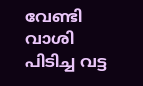വേണ്ടി വാശി പിടിച്ച വട്ട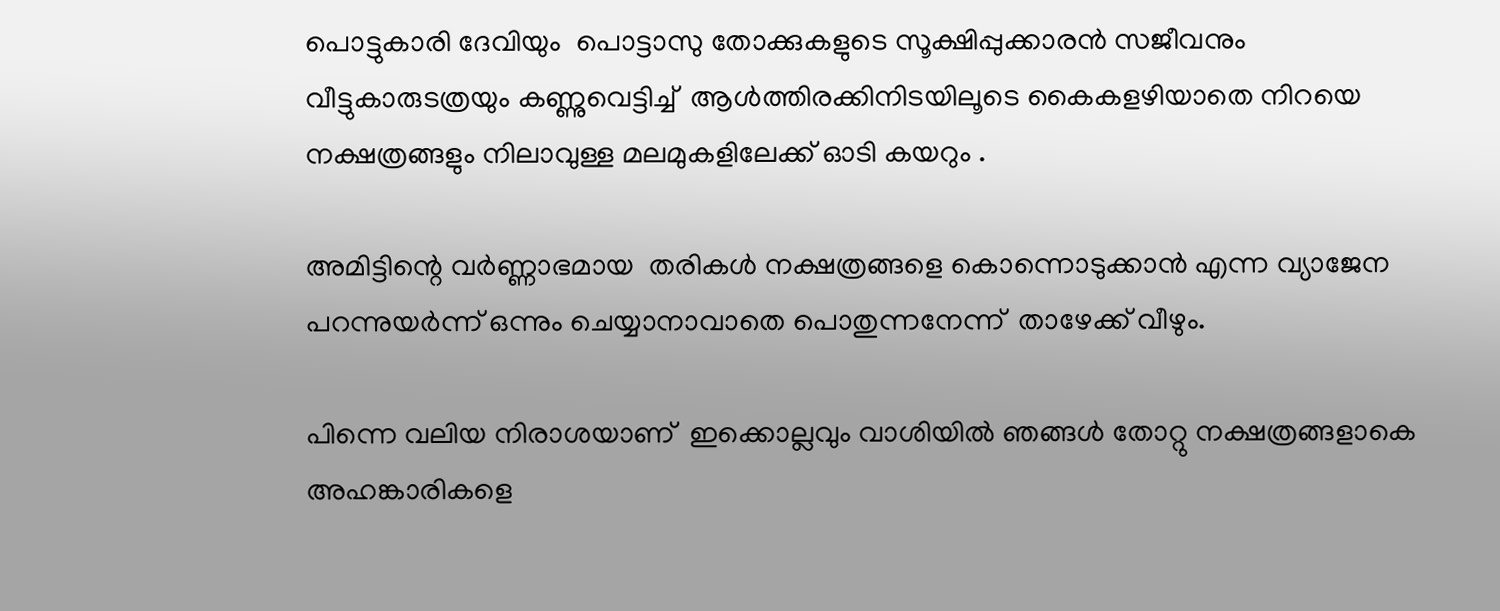പൊട്ടുകാരി ദേവിയും  പൊട്ടാസു തോക്കുകളുടെ സൂക്ഷിപ്പുക്കാരൻ സജീവനും
വീട്ടുകാരുടത്രയും കണ്ണുവെട്ടിച്ച്  ആൾത്തിരക്കിനിടയിലൂടെ കൈകളഴിയാതെ നിറയെ  നക്ഷത്രങ്ങളും നിലാവുള്ള മലമുകളിലേക്ക് ഓടി കയറും .

അമിട്ടിന്റെ വർണ്ണാഭമായ  തരികൾ നക്ഷത്രങ്ങളെ കൊന്നൊടുക്കാൻ എന്ന വ്യാജേന പറന്നുയർന്ന് ഒന്നും ചെയ്യാനാവാതെ പൊതുന്നനേന്ന്  താഴേക്ക് വീഴും.

പിന്നെ വലിയ നിരാശയാണ്  ഇക്കൊല്ലവും വാശിയിൽ ഞങ്ങൾ തോറ്റു നക്ഷത്രങ്ങളാകെ അഹങ്കാരികളെ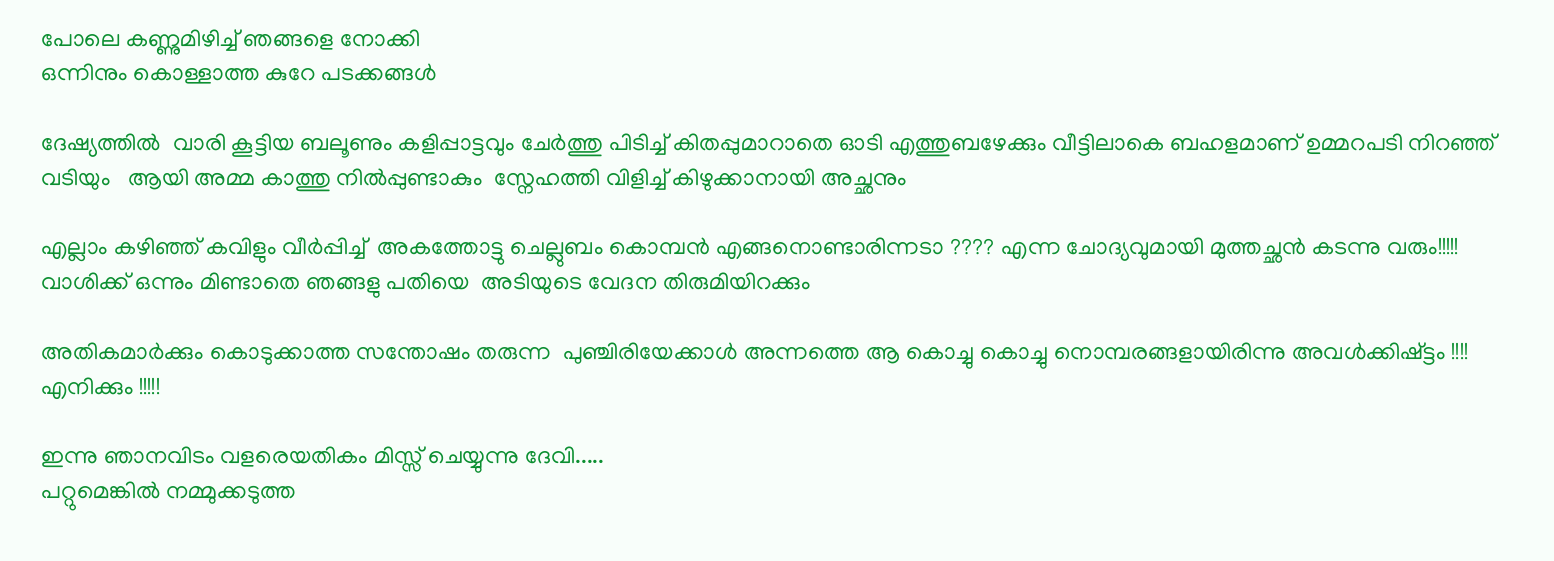പോലെ കണ്ണുമിഴിച്ച് ഞങ്ങളെ നോക്കി
ഒന്നിനും കൊള്ളാത്ത കുറേ പടക്കങ്ങൾ

ദേഷ്യത്തിൽ  വാരി കൂട്ടിയ ബലൂണും കളിപ്പാട്ടവും ചേർത്തു പിടിച്ച് കിതപ്പുമാറാതെ ഓടി എത്തുബഴേക്കും വീട്ടിലാകെ ബഹളമാണ് ഉമ്മറപടി നിറഞ്ഞ് വടിയും   ആയി അമ്മ കാത്തു നിൽപ്പുണ്ടാകും  സ്നേഹത്തി വിളിച്ച് കിഴുക്കാനായി അച്ഛനും

എല്ലാം കഴിഞ്ഞ് കവിളും വീർപ്പിച്ച്  അകത്തോട്ടു ചെല്ലുബം കൊമ്പൻ എങ്ങനൊണ്ടാരിന്നടാ ???? എന്ന ചോദ്യവുമായി മുത്തച്ഛൻ കടന്നു വരും!!!!! വാശിക്ക് ഒന്നും മിണ്ടാതെ ഞങ്ങളു പതിയെ  അടിയുടെ വേദന തിരുമിയിറക്കും

അതികമാർക്കും കൊടുക്കാത്ത സന്തോഷം തരുന്ന  പുഞ്ചിരിയേക്കാൾ അന്നത്തെ ആ കൊച്ചു കൊച്ചു നൊമ്പരങ്ങളായിരിന്നു അവൾക്കിഷ്ട്ടം !!!!  എനിക്കും !!!!!

ഇന്നു ഞാനവിടം വളരെയതികം മിസ്സ് ചെയ്യുന്നു ദേവി.....
പറ്റുമെങ്കിൽ നമ്മുക്കടുത്ത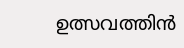ഉത്സവത്തിൻ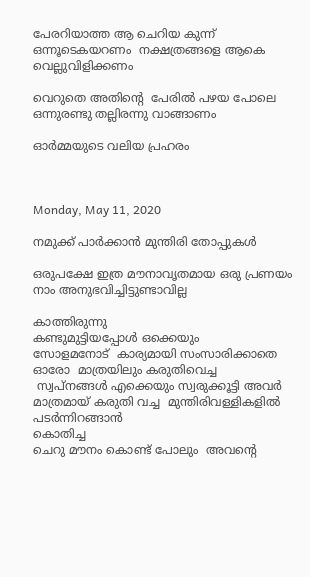പേരറിയാത്ത ആ ചെറിയ കുന്ന് ഒന്നൂടെകയറണം  നക്ഷത്രങ്ങളെ ആകെ  വെല്ലുവിളിക്കണം

വെറുതെ അതിന്റെ  പേരിൽ പഴയ പോലെ  ഒന്നുരണ്ടു തല്ലിരന്നു വാങ്ങാണം

ഓർമ്മയുടെ വലിയ പ്രഹരം



Monday, May 11, 2020

നമുക്ക് പാർക്കാൻ മുന്തിരി തോപ്പുകൾ

ഒരുപക്ഷേ ഇത്ര മൗനാവൃതമായ ഒരു പ്രണയം നാം അനുഭവിച്ചിട്ടുണ്ടാവില്ല

കാത്തിരുന്നു
കണ്ടുമുട്ടിയപ്പോൾ ഒക്കെയും
സോളമനോട്  കാര്യമായി സംസാരിക്കാതെ ഓരോ  മാത്രയിലും കരുതിവെച്ച
 സ്വപ്നങ്ങൾ എക്കെയും സ്വരുക്കൂട്ടി അവർ മാത്രമായ് കരുതി വച്ച  മുന്തിരിവള്ളികളിൽ പടർന്നിറങ്ങാൻ
കൊതിച്ച
ചെറു മൗനം കൊണ്ട് പോലും  അവന്റെ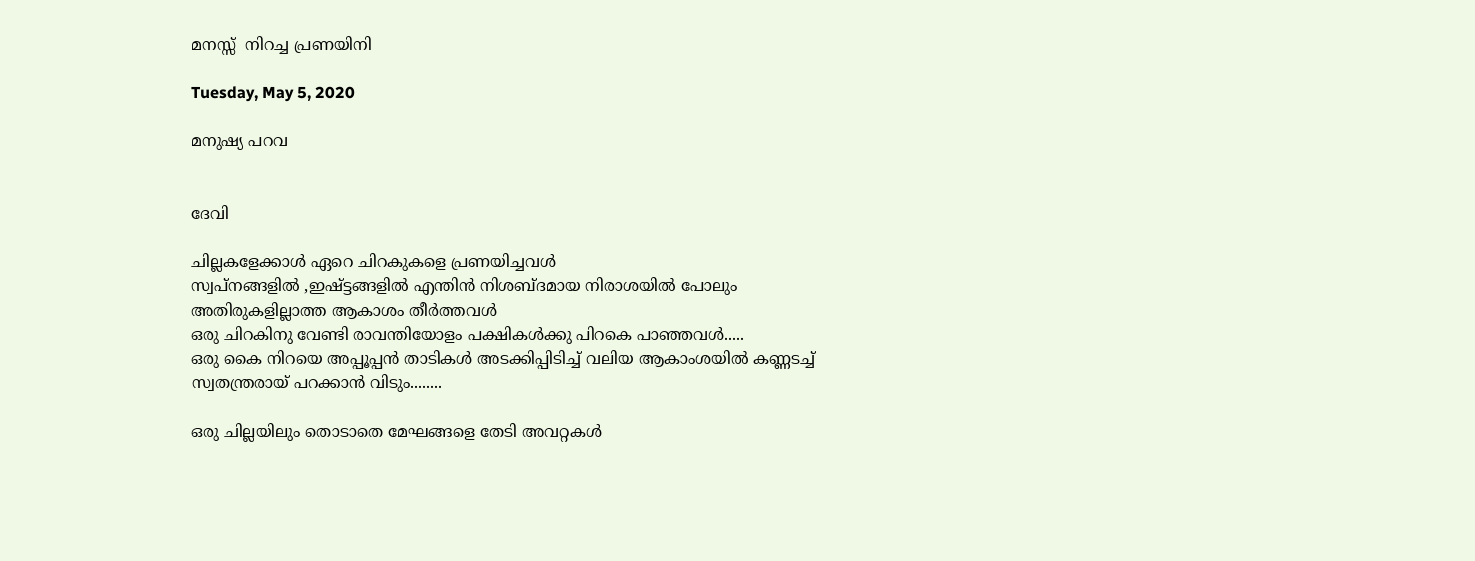മനസ്സ്  നിറച്ച പ്രണയിനി

Tuesday, May 5, 2020

മനുഷ്യ പറവ


ദേവി

ചില്ലകളേക്കാൾ ഏറെ ചിറകുകളെ പ്രണയിച്ചവൾ
സ്വപ്നങ്ങളിൽ ,ഇഷ്ട്ടങ്ങളിൽ എന്തിൻ നിശബ്ദമായ നിരാശയിൽ പോലും അതിരുകളില്ലാത്ത ആകാശം തീർത്തവൾ
ഒരു ചിറകിനു വേണ്ടി രാവന്തിയോളം പക്ഷികൾക്കു പിറകെ പാഞ്ഞവൾ.....
ഒരു കൈ നിറയെ അപ്പൂപ്പൻ താടികൾ അടക്കിപ്പിടിച്ച് വലിയ ആകാംശയിൽ കണ്ണടച്ച്  സ്വതന്ത്രരായ് പറക്കാൻ വിടും........

ഒരു ചില്ലയിലും തൊടാതെ മേഘങ്ങളെ തേടി അവറ്റകൾ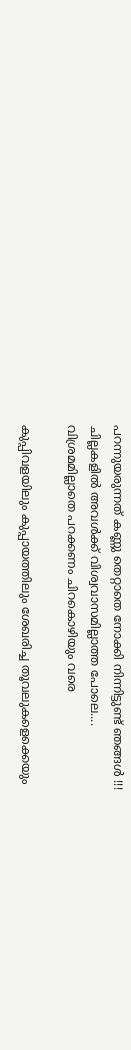പറന്നുയരുന്നത് കണ്ണു തെറ്റാതെ നോക്കി നിന്നിട്ടുണ്ട് ഞങ്ങൾ !!!
ചില്ലകളിൽ അവൾക്ക് വിശ്വവാസമില്ലാത്ത പോലെ....
വിശ്രമമില്ലാതെ പറക്കണം ചിറകൊഴിയും വരെ

കുപ്പിവളയിലും കുപ്പായത്തിലും ശേഖരിച്ച തൂവലുകളെക്കെയും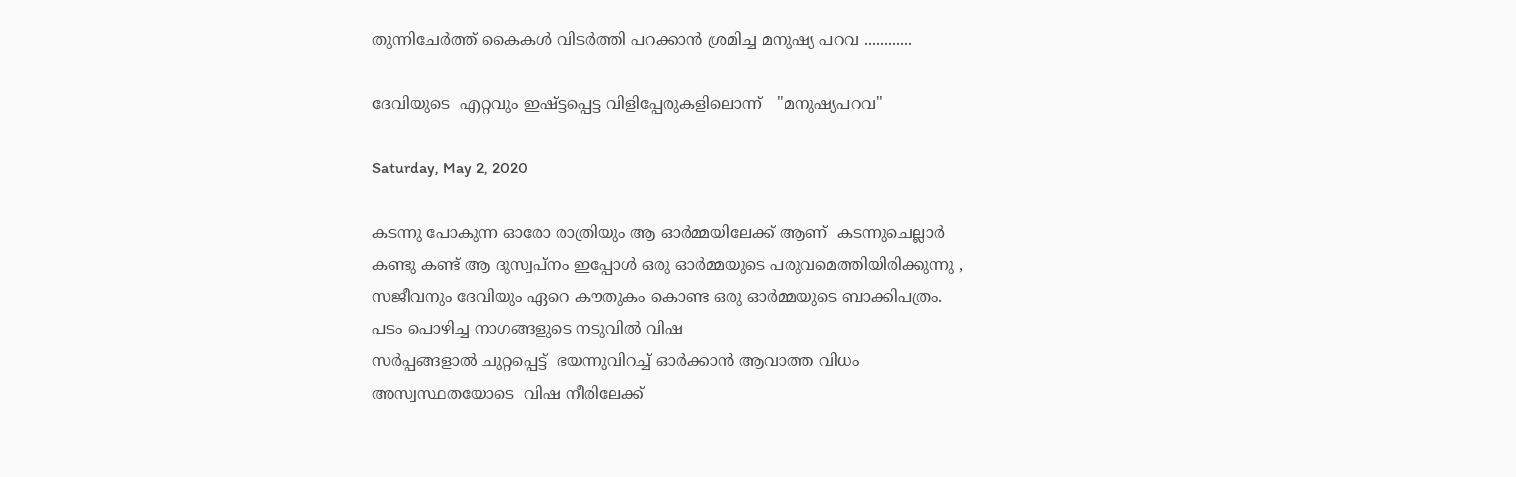തുന്നിചേർത്ത് കൈകൾ വിടർത്തി പറക്കാൻ ശ്രമിച്ച മനുഷ്യ പറവ ............

ദേവിയുടെ  എറ്റവും ഇഷ്ട്ടപ്പെട്ട വിളിപ്പേരുകളിലൊന്ന്   "മനുഷ്യപറവ"

Saturday, May 2, 2020

കടന്നു പോകുന്ന ഓരോ രാത്രിയും ആ ഓർമ്മയിലേക്ക് ആണ്  കടന്നുചെല്ലാർ
കണ്ടു കണ്ട് ആ ദുസ്വപ്നം ഇപ്പോൾ ഒരു ഓർമ്മയുടെ പരുവമെത്തിയിരിക്കുന്നു , സജീവനും ദേവിയും ഏറെ കൗതുകം കൊണ്ട ഒരു ഓർമ്മയുടെ ബാക്കിപത്രം.
പടം പൊഴിച്ച നാഗങ്ങളുടെ നടുവിൽ വിഷ
സർപ്പങ്ങളാൽ ചുറ്റപ്പെട്ട്  ഭയന്നുവിറച്ച് ഓർക്കാൻ ആവാത്ത വിധം അസ്വസ്ഥതയോടെ  വിഷ നീരിലേക്ക്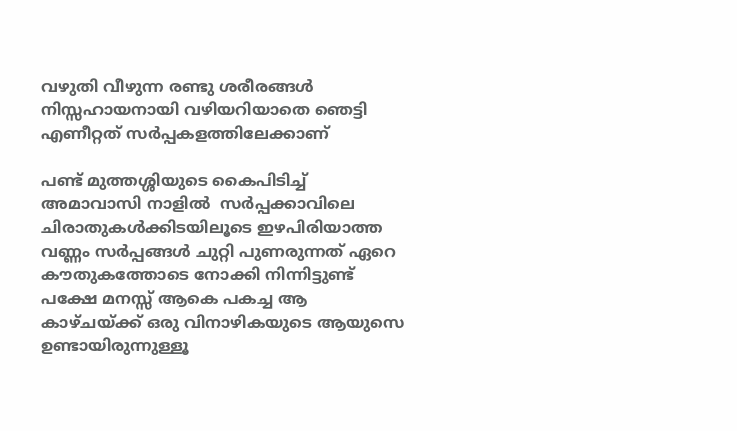വഴുതി വീഴുന്ന രണ്ടു ശരീരങ്ങൾ
നിസ്സഹായനായി വഴിയറിയാതെ ഞെട്ടി എണീറ്റത് സർപ്പകളത്തിലേക്കാണ്

പണ്ട് മുത്തശ്ശിയുടെ കൈപിടിച്ച് അമാവാസി നാളിൽ  സർപ്പക്കാവിലെ ചിരാതുകൾക്കിടയിലൂടെ ഇഴപിരിയാത്ത വണ്ണം സർപ്പങ്ങൾ ചുറ്റി പുണരുന്നത് ഏറെ കൗതുകത്തോടെ നോക്കി നിന്നിട്ടുണ്ട്
പക്ഷേ മനസ്സ് ആകെ പകച്ച ആ കാഴ്ചയ്ക്ക് ഒരു വിനാഴികയുടെ ആയുസെ  ഉണ്ടായിരുന്നുള്ളൂ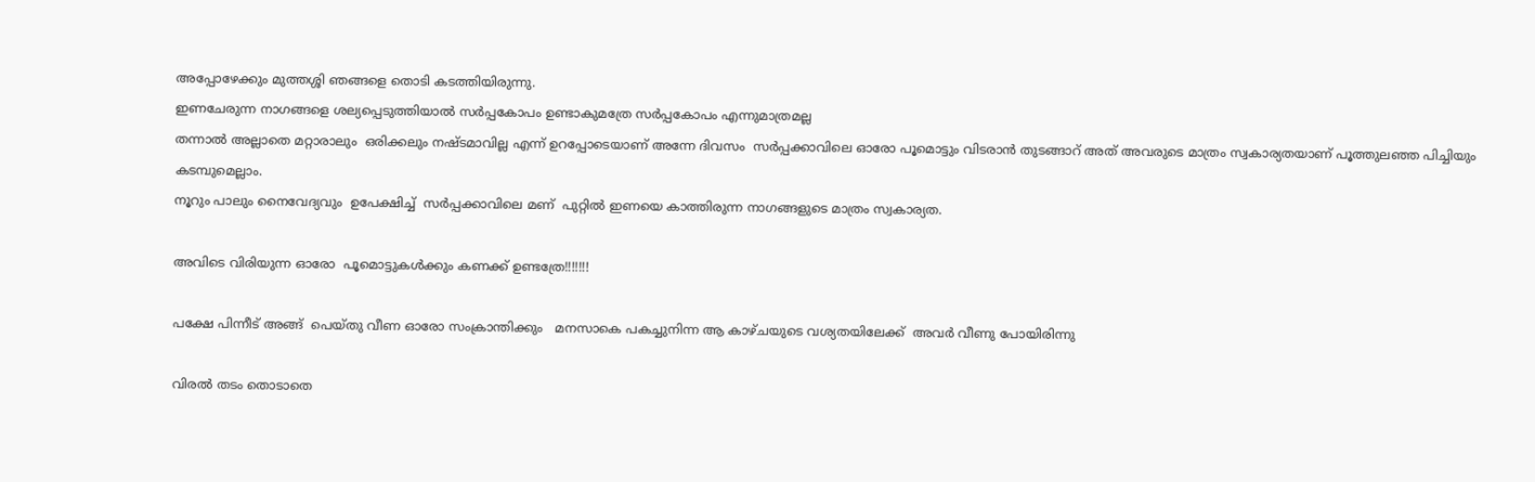അപ്പോഴേക്കും മുത്തശ്ശി ഞങ്ങളെ തൊടി കടത്തിയിരുന്നു.
ഇണചേരുന്ന നാഗങ്ങളെ ശല്യപ്പെടുത്തിയാൽ സർപ്പകോപം ഉണ്ടാകുമത്രേ സർപ്പകോപം എന്നുമാത്രമല്ല
തന്നാൽ അല്ലാതെ മറ്റാരാലും  ഒരിക്കലും നഷ്ടമാവില്ല എന്ന് ഉറപ്പോടെയാണ് അന്നേ ദിവസം  സർപ്പക്കാവിലെ ഓരോ പൂമൊട്ടും വിടരാൻ തുടങ്ങാറ് അത് അവരുടെ മാത്രം സ്വകാര്യതയാണ് പൂത്തുലഞ്ഞ പിച്ചിയും കടമ്പുമെല്ലാം.
നൂറും പാലും നൈവേദ്യവും  ഉപേക്ഷിച്ച്  സർപ്പക്കാവിലെ മണ്  പുറ്റിൽ ഇണയെ കാത്തിരുന്ന നാഗങ്ങളുടെ മാത്രം സ്വകാര്യത.

അവിടെ വിരിയുന്ന ഓരോ  പൂമൊട്ടുകൾക്കും കണക്ക് ഉണ്ടത്രേ!!!!!!!

പക്ഷേ പിന്നീട് അങ്ങ്  പെയ്തു വീണ ഓരോ സംക്രാന്തിക്കും   മനസാകെ പകച്ചുനിന്ന ആ കാഴ്ചയുടെ വശ്യതയിലേക്ക്  അവർ വീണു പോയിരിന്നു

വിരൽ തടം തൊടാതെ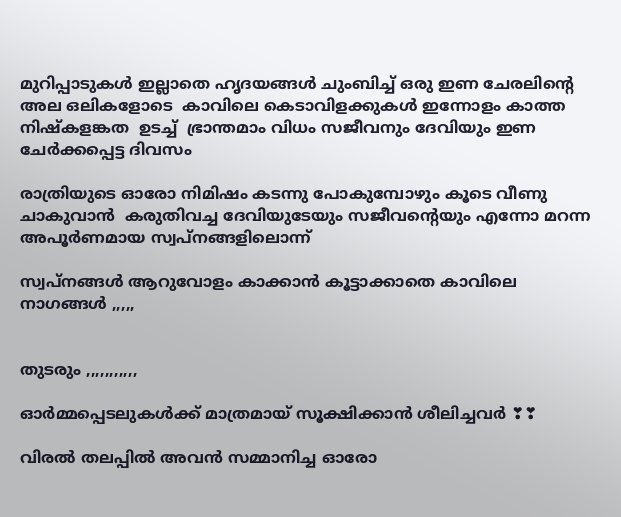മുറിപ്പാടുകൾ ഇല്ലാതെ ഹൃദയങ്ങൾ ചുംബിച്ച് ഒരു ഇണ ചേരലിന്റെ അല ഒലികളോടെ  കാവിലെ കെടാവിളക്കുകൾ ഇന്നോളം കാത്ത
നിഷ്കളങ്കത  ഉടച്ച്  ഭ്രാന്തമാം വിധം സജീവനും ദേവിയും ഇണ ചേർക്കപ്പെട്ട ദിവസം

രാത്രിയുടെ ഓരോ നിമിഷം കടന്നു പോകുമ്പോഴും കൂടെ വീണു ചാകുവാൻ  കരുതിവച്ച ദേവിയുടേയും സജീവന്റെയും എന്നോ മറന്ന അപൂർണമായ സ്വപ്നങ്ങളിലൊന്ന്

സ്വപ്നങ്ങൾ ആറുവോളം കാക്കാൻ കൂട്ടാക്കാതെ കാവിലെ നാഗങ്ങൾ ,,,,,


തുടരും ,,,,,,,,,,,

ഓർമ്മപ്പെടലുകൾക്ക് മാത്രമായ് സൂക്ഷിക്കാൻ ശീലിച്ചവർ ❣❣

വിരൽ തലപ്പിൽ അവൻ സമ്മാനിച്ച ഓരോ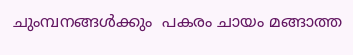ചുംമ്പനങ്ങൾക്കും  പകരം ചായം മങ്ങാത്ത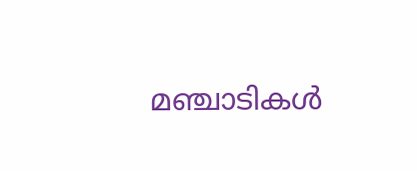മഞ്ചാടികൾ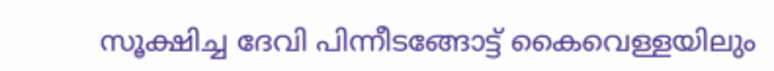സൂക്ഷിച്ച ദേവി പിന്നീടങ്ങോട്ട് കൈവെള്ളയിലും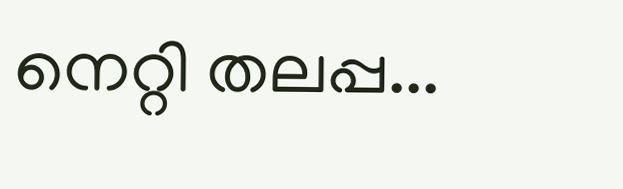നെറ്റി തലപ്പ...